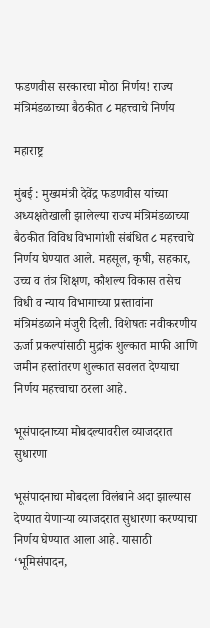फडणवीस सरकारचा मोठा निर्णय! राज्य मंत्रिमंडळाच्या बैठकीत ८ महत्त्वाचे निर्णय

महाराष्ट्र

मुंबई : मुख्यमंत्री देवेंद्र फडणवीस यांच्या अध्यक्षतेखाली झालेल्या राज्य मंत्रिमंडळाच्या बैठकीत विविध विभागांशी संबंधित ८ महत्त्वाचे निर्णय घेण्यात आले. महसूल, कृषी, सहकार, उच्च व तंत्र शिक्षण, कौशल्य विकास तसेच विधी व न्याय विभागाच्या प्रस्तावांना मंत्रिमंडळाने मंजुरी दिली. विशेषतः नवीकरणीय ऊर्जा प्रकल्पांसाठी मुद्रांक शुल्कात माफी आणि जमीन हस्तांतरण शुल्कात सवलत देण्याचा निर्णय महत्त्वाचा ठरला आहे.

भूसंपादनाच्या मोबदल्यावरील व्याजदरात सुधारणा

भूसंपादनाचा मोबदला विलंबाने अदा झाल्यास देण्यात येणाऱ्या व्याजदरात सुधारणा करण्याचा निर्णय घेण्यात आला आहे. यासाठी ‘भूमिसंपादन,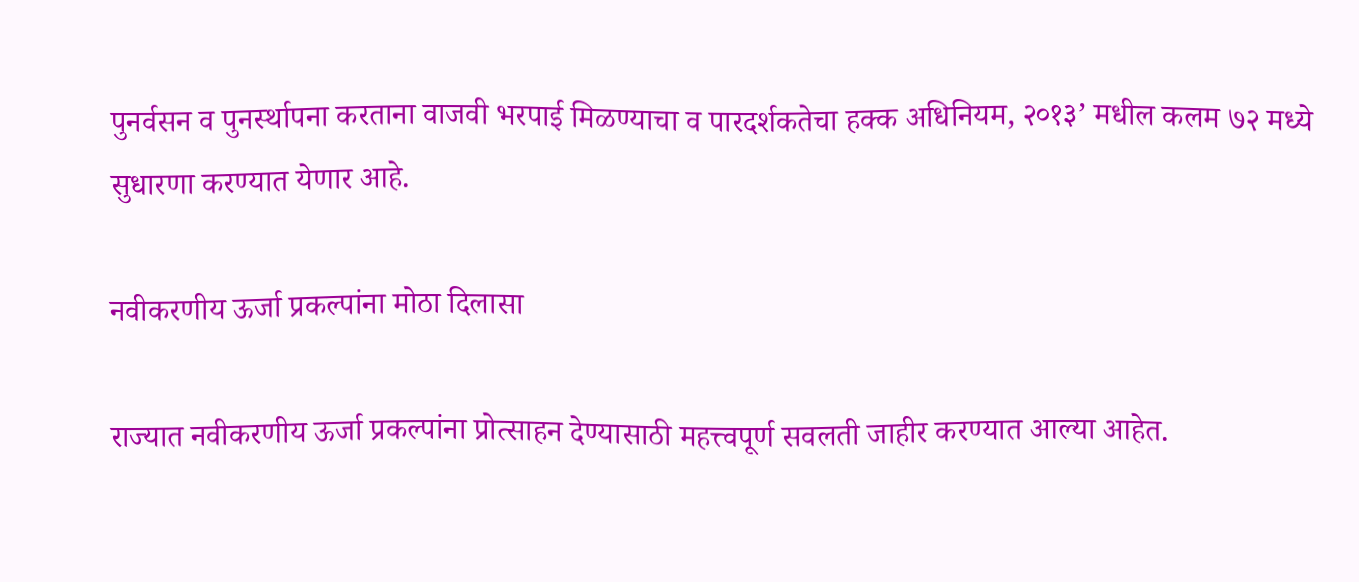पुनर्वसन व पुनर्स्थापना करताना वाजवी भरपाई मिळण्याचा व पारदर्शकतेचा हक्क अधिनियम, २०१३’ मधील कलम ७२ मध्ये सुधारणा करण्यात येणार आहे.

नवीकरणीय ऊर्जा प्रकल्पांना मोठा दिलासा

राज्यात नवीकरणीय ऊर्जा प्रकल्पांना प्रोत्साहन देण्यासाठी महत्त्वपूर्ण सवलती जाहीर करण्यात आल्या आहेत.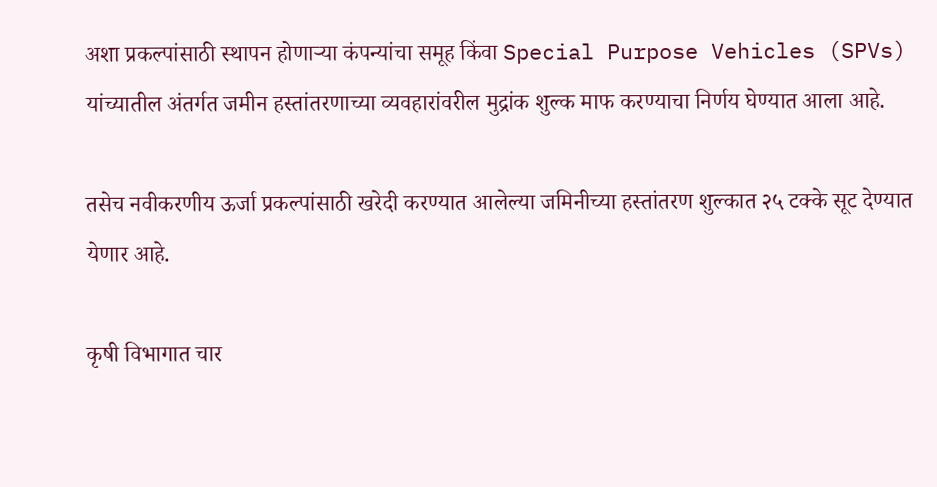अशा प्रकल्पांसाठी स्थापन होणाऱ्या कंपन्यांचा समूह किंवा Special Purpose Vehicles (SPVs) यांच्यातील अंतर्गत जमीन हस्तांतरणाच्या व्यवहारांवरील मुद्रांक शुल्क माफ करण्याचा निर्णय घेण्यात आला आहे.

तसेच नवीकरणीय ऊर्जा प्रकल्पांसाठी खरेदी करण्यात आलेल्या जमिनीच्या हस्तांतरण शुल्कात २५ टक्के सूट देण्यात येणार आहे.

कृषी विभागात चार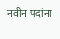नवीन पदांना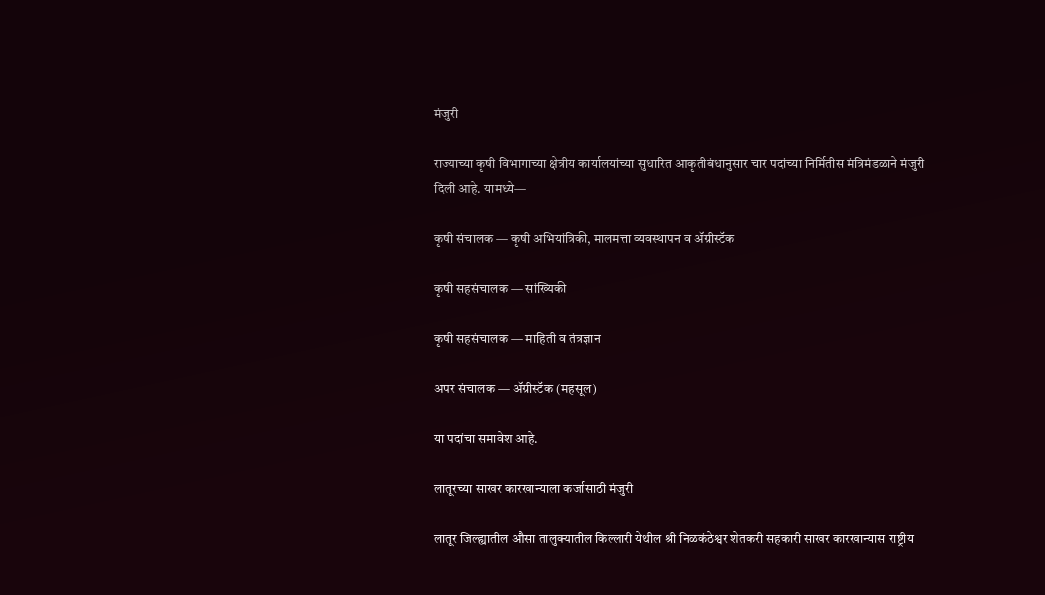मंजुरी

राज्याच्या कृषी विभागाच्या क्षेत्रीय कार्यालयांच्या सुधारित आकृतीबंधानुसार चार पदांच्या निर्मितीस मंत्रिमंडळाने मंजुरी दिली आहे. यामध्ये—

कृषी संचालक — कृषी अभियांत्रिकी, मालमत्ता व्यवस्थापन व ॲग्रीस्टॅक

कृषी सहसंचालक — सांख्यिकी

कृषी सहसंचालक — माहिती व तंत्रज्ञान

अपर संचालक — ॲग्रीस्टॅक (महसूल)

या पदांचा समावेश आहे.

लातूरच्या साखर कारखान्याला कर्जासाठी मंजुरी

लातूर जिल्ह्यातील औसा तालुक्यातील किल्लारी येथील श्री निळकंठेश्वर शेतकरी सहकारी साखर कारखान्यास राष्ट्रीय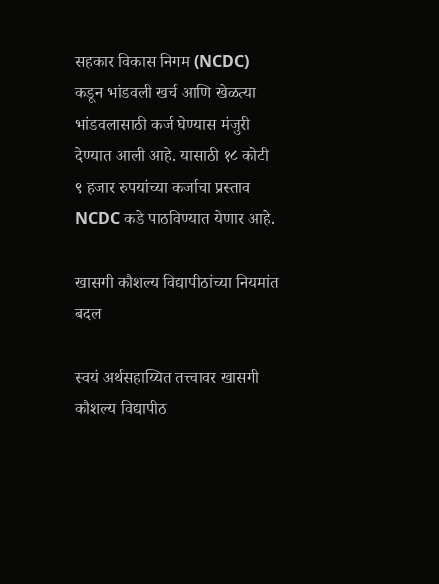सहकार विकास निगम (NCDC) कडून भांडवली खर्च आणि खेळत्या भांडवलासाठी कर्ज घेण्यास मंजुरी देण्यात आली आहे. यासाठी १८ कोटी ९ हजार रुपयांच्या कर्जाचा प्रस्ताव NCDC कडे पाठविण्यात येणार आहे.

खासगी कौशल्य विद्यापीठांच्या नियमांत बदल

स्वयं अर्थसहाय्यित तत्त्वावर खासगी कौशल्य विद्यापीठ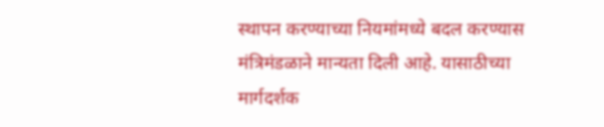स्थापन करण्याच्या नियमांमध्ये बदल करण्यास मंत्रिमंडळाने मान्यता दिली आहे. यासाठीच्या मार्गदर्शक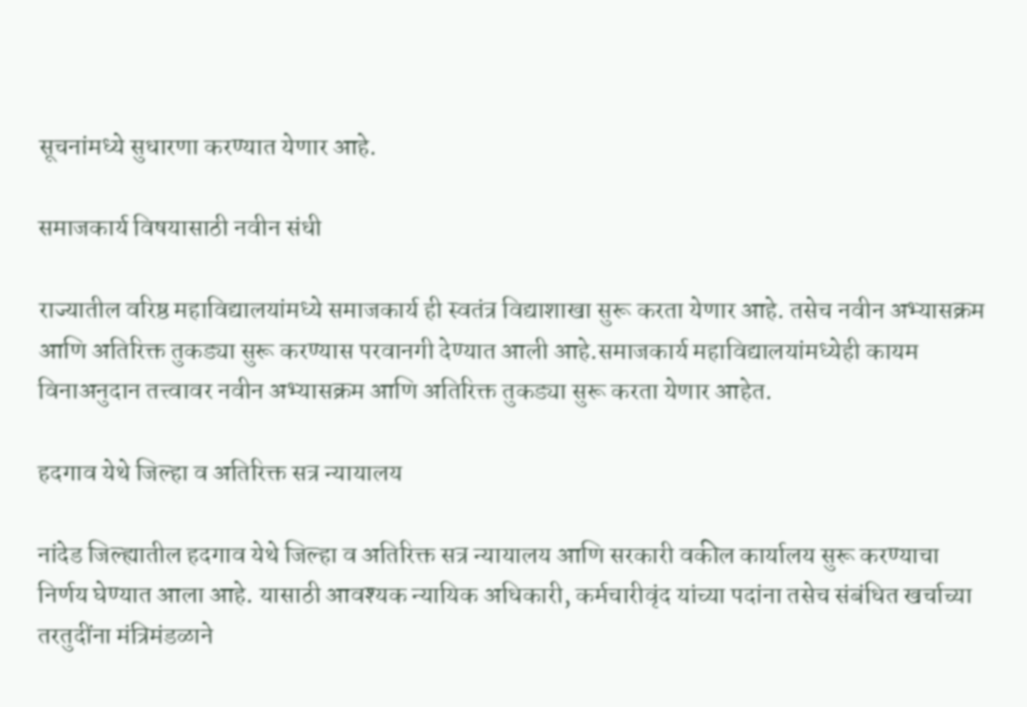सूचनांमध्ये सुधारणा करण्यात येणार आहे.

समाजकार्य विषयासाठी नवीन संधी

राज्यातील वरिष्ठ महाविद्यालयांमध्ये समाजकार्य ही स्वतंत्र विद्याशाखा सुरू करता येणार आहे. तसेच नवीन अभ्यासक्रम आणि अतिरिक्त तुकड्या सुरू करण्यास परवानगी देण्यात आली आहे.समाजकार्य महाविद्यालयांमध्येही कायम विनाअनुदान तत्त्वावर नवीन अभ्यासक्रम आणि अतिरिक्त तुकड्या सुरू करता येणार आहेत.

हदगाव येथे जिल्हा व अतिरिक्त सत्र न्यायालय

नांदेड जिल्ह्यातील हदगाव येथे जिल्हा व अतिरिक्त सत्र न्यायालय आणि सरकारी वकील कार्यालय सुरू करण्याचा निर्णय घेण्यात आला आहे. यासाठी आवश्यक न्यायिक अधिकारी, कर्मचारीवृंद यांच्या पदांना तसेच संबंधित खर्चाच्या तरतुदींना मंत्रिमंडळाने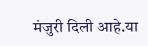मंजुरी दिली आहे.या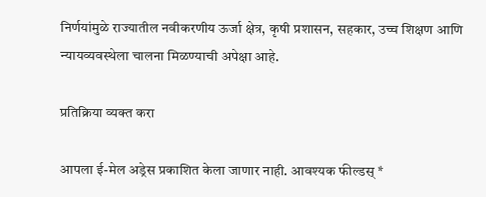निर्णयांमुळे राज्यातील नवीकरणीय ऊर्जा क्षेत्र, कृषी प्रशासन, सहकार, उच्च शिक्षण आणि न्यायव्यवस्थेला चालना मिळण्याची अपेक्षा आहे.

प्रतिक्रिया व्यक्त करा

आपला ई-मेल अड्रेस प्रकाशित केला जाणार नाही. आवश्यक फील्डस् *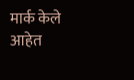मार्क केले आहेत